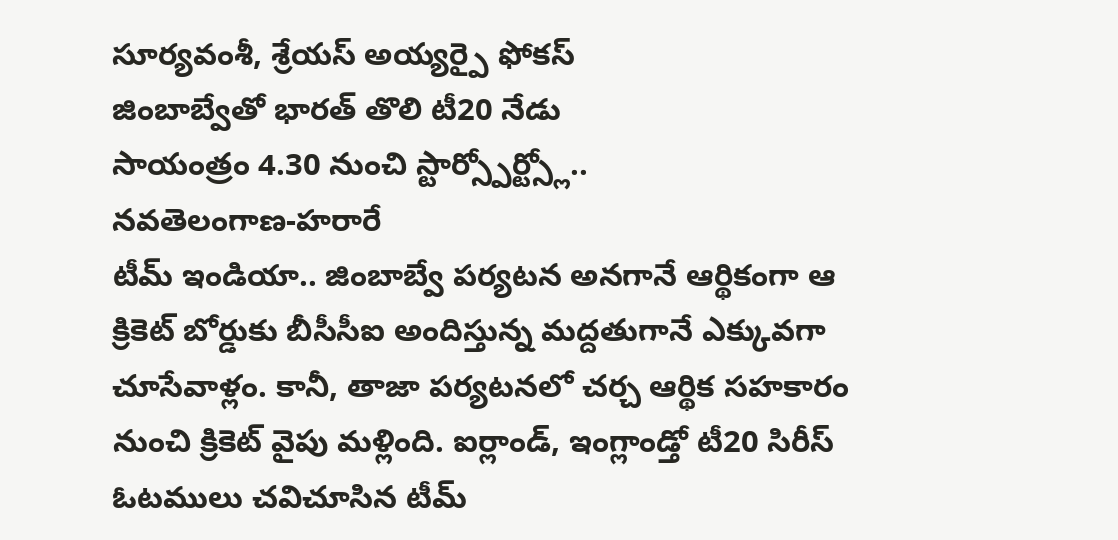సూర్యవంశీ, శ్రేయస్ అయ్యర్పై ఫోకస్
జింబాబ్వేతో భారత్ తొలి టీ20 నేడు
సాయంత్రం 4.30 నుంచి స్టార్స్పోర్ట్స్లో..
నవతెలంగాణ-హరారే
టీమ్ ఇండియా.. జింబాబ్వే పర్యటన అనగానే ఆర్థికంగా ఆ క్రికెట్ బోర్డుకు బీసీసీఐ అందిస్తున్న మద్దతుగానే ఎక్కువగా చూసేవాళ్లం. కానీ, తాజా పర్యటనలో చర్చ ఆర్థిక సహకారం నుంచి క్రికెట్ వైపు మళ్లింది. ఐర్లాండ్, ఇంగ్లాండ్తో టీ20 సిరీస్ ఓటములు చవిచూసిన టీమ్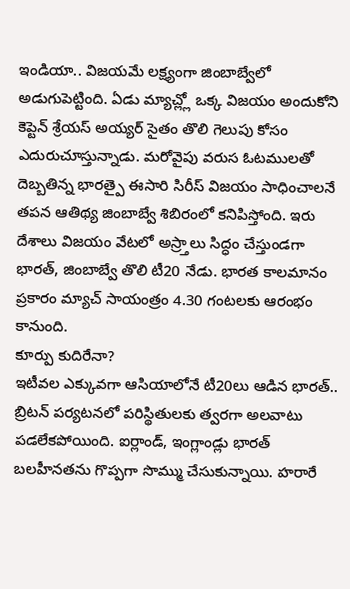ఇండియా.. విజయమే లక్ష్యంగా జింబాబ్వేలో అడుగుపెట్టింది. ఏడు మ్యాచ్ల్లో ఒక్క విజయం అందుకోని కెప్టెన్ శ్రేయస్ అయ్యర్ సైతం తొలి గెలుపు కోసం ఎదురుచూస్తున్నాడు. మరోవైపు వరుస ఓటములతో దెబ్బతిన్న భారత్పై ఈసారి సిరీస్ విజయం సాధించాలనే తపన ఆతిథ్య జింబాబ్వే శిబిరంలో కనిపిస్తోంది. ఇరు దేశాలు విజయం వేటలో అస్ర్తాలు సిద్ధం చేస్తుండగా భారత్, జింబాబ్వే తొలి టీ20 నేడు. భారత కాలమానం ప్రకారం మ్యాచ్ సాయంత్రం 4.30 గంటలకు ఆరంభం కానుంది.
కూర్పు కుదిరేనా?
ఇటీవల ఎక్కువగా ఆసియాలోనే టీ20లు ఆడిన భారత్.. బ్రిటన్ పర్యటనలో పరిస్థితులకు త్వరగా అలవాటు పడలేకపోయింది. ఐర్లాండ్, ఇంగ్లాండ్లు భారత్ బలహీనతను గొప్పగా సొమ్ము చేసుకున్నాయి. హరారే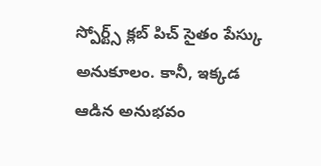స్పోర్ట్స్ క్లబ్ పిచ్ సైతం పేస్కు అనుకూలం. కానీ, ఇక్కడ ఆడిన అనుభవం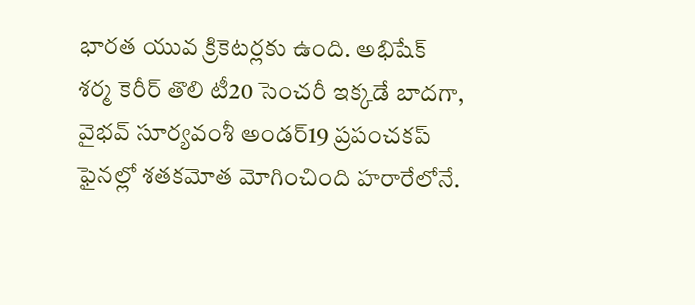భారత యువ క్రికెటర్లకు ఉంది. అభిషేక్ శర్మ కెరీర్ తొలి టీ20 సెంచరీ ఇక్కడే బాదగా, వైభవ్ సూర్యవంశీ అండర్19 ప్రపంచకప్ ఫైనల్లో శతకమోత మోగించింది హరారేలోనే.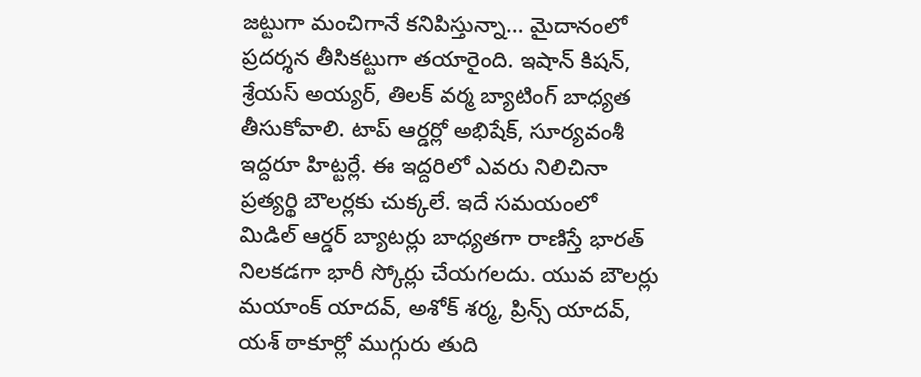జట్టుగా మంచిగానే కనిపిస్తున్నా… మైదానంలో ప్రదర్శన తీసికట్టుగా తయారైంది. ఇషాన్ కిషన్, శ్రేయస్ అయ్యర్, తిలక్ వర్మ బ్యాటింగ్ బాధ్యత తీసుకోవాలి. టాప్ ఆర్డర్లో అభిషేక్, సూర్యవంశీ ఇద్దరూ హిట్టర్లే. ఈ ఇద్దరిలో ఎవరు నిలిచినా ప్రత్యర్థి బౌలర్లకు చుక్కలే. ఇదే సమయంలో మిడిల్ ఆర్డర్ బ్యాటర్లు బాధ్యతగా రాణిస్తే భారత్ నిలకడగా భారీ స్కోర్లు చేయగలదు. యువ బౌలర్లు మయాంక్ యాదవ్, అశోక్ శర్మ, ప్రిన్స్ యాదవ్, యశ్ ఠాకూర్లో ముగ్గురు తుది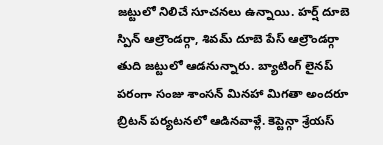జట్టులో నిలిచే సూచనలు ఉన్నాయి. హర్ష్ దూబె స్పిన్ ఆల్రౌండర్గా, శివమ్ దూబె పేస్ ఆల్రౌండర్గా తుది జట్టులో ఆడనున్నారు. బ్యాటింగ్ లైనప్ పరంగా సంజు శాంసన్ మినహా మిగతా అందరూ బ్రిటన్ పర్యటనలో ఆడినవాళ్లే. కెప్టెన్గా శ్రేయస్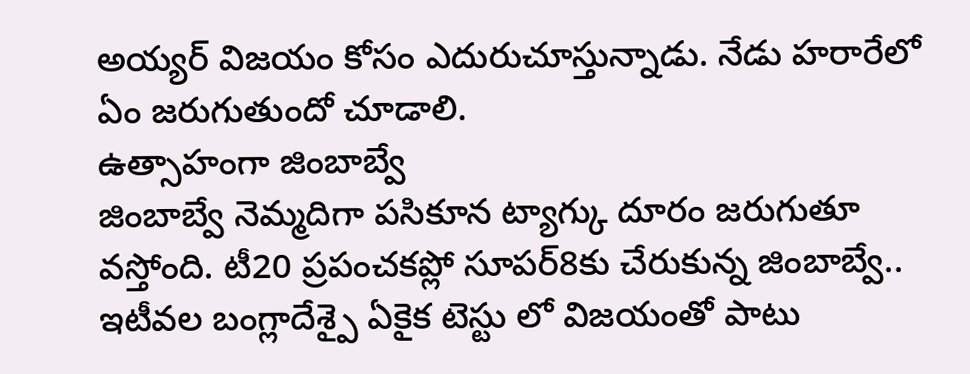అయ్యర్ విజయం కోసం ఎదురుచూస్తున్నాడు. నేడు హరారేలో ఏం జరుగుతుందో చూడాలి.
ఉత్సాహంగా జింబాబ్వే
జింబాబ్వే నెమ్మదిగా పసికూన ట్యాగ్కు దూరం జరుగుతూ వస్తోంది. టీ20 ప్రపంచకప్లో సూపర్8కు చేరుకున్న జింబాబ్వే.. ఇటీవల బంగ్లాదేశ్పై ఏకైక టెస్టు లో విజయంతో పాటు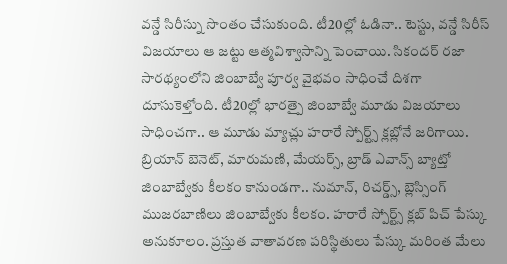వన్డే సిరీస్ను సొంతం చేసుకుంది. టీ20ల్లో ఓడినా.. టెస్టు, వన్డే సిరీస్ విజయాలు ఆ జట్టు ఆత్మవిశ్వాసాన్ని పెంచాయి. సికందర్ రజా సారథ్యంలోని జింబాబ్వే పూర్వ వైభవం సాధించే దిశగా దూసుకెళ్తోంది. టీ20ల్లో భారత్పై జింబాబ్వే మూడు విజయాలు సాధించగా.. ఆ మూడు మ్యాచ్లు హరారే స్పోర్ట్స్ క్లబ్లోనే జరిగాయి. బ్రియాన్ బెనెట్, మారుమణి, మేయర్స్, బ్రాడ్ ఎవాన్స్ బ్యాట్తో జింబాబ్వేకు కీలకం కానుండగా.. నుమాన్, రిచర్డ్స్, బ్లెస్సింగ్ ముజరబాణిలు జింబాబ్వేకు కీలకం. హరారే స్పోర్ట్స్ క్లబ్ పిచ్ పేస్కు అనుకూలం. ప్రస్తుత వాతావరణ పరిస్థితులు పేస్కు మరింత మేలు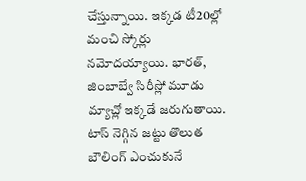చేస్తున్నాయి. ఇక్కడ టీ20ల్లో మంచి స్కోర్లు నమోదయ్యాయి. భారత్, జింబాబ్వే సిరీస్లో మూడు మ్యాచ్లో ఇక్కడే జరుగుతాయి. టాస్ నెగ్గిన జట్టు తొలుత బౌలింగ్ ఎంచుకునే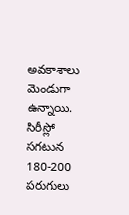అవకాశాలు మెండుగా ఉన్నాయి. సిరీస్లో సగటున 180-200 పరుగులు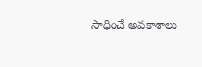సాధించే అవకాశాలు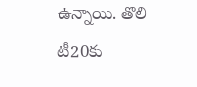ఉన్నాయి. తొలి టీ20కు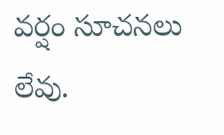వర్షం సూచనలు లేవు.